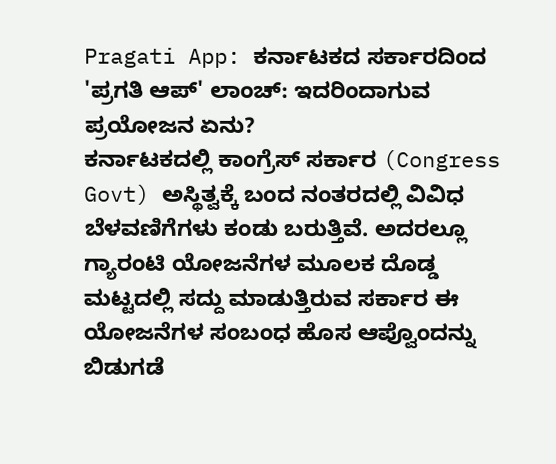Pragati App: ಕರ್ನಾಟಕದ ಸರ್ಕಾರದಿಂದ 'ಪ್ರಗತಿ ಆಪ್' ಲಾಂಚ್: ಇದರಿಂದಾಗುವ ಪ್ರಯೋಜನ ಏನು?
ಕರ್ನಾಟಕದಲ್ಲಿ ಕಾಂಗ್ರೆಸ್ ಸರ್ಕಾರ (Congress Govt) ಅಸ್ಥಿತ್ವಕ್ಕೆ ಬಂದ ನಂತರದಲ್ಲಿ ವಿವಿಧ ಬೆಳವಣಿಗೆಗಳು ಕಂಡು ಬರುತ್ತಿವೆ. ಅದರಲ್ಲೂ ಗ್ಯಾರಂಟಿ ಯೋಜನೆಗಳ ಮೂಲಕ ದೊಡ್ಡ ಮಟ್ಟದಲ್ಲಿ ಸದ್ದು ಮಾಡುತ್ತಿರುವ ಸರ್ಕಾರ ಈ ಯೋಜನೆಗಳ ಸಂಬಂಧ ಹೊಸ ಆಪ್ವೊಂದನ್ನು ಬಿಡುಗಡೆ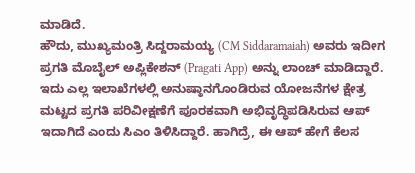ಮಾಡಿದೆ.
ಹೌದು, ಮುಖ್ಯಮಂತ್ರಿ ಸಿದ್ದರಾಮಯ್ಯ (CM Siddaramaiah) ಅವರು ಇದೀಗ ಪ್ರಗತಿ ಮೊಬೈಲ್ ಅಪ್ಲಿಕೇಶನ್ (Pragati App) ಅನ್ನು ಲಾಂಚ್ ಮಾಡಿದ್ದಾರೆ. ಇದು ಎಲ್ಲ ಇಲಾಖೆಗಳಲ್ಲಿ ಅನುಷ್ಠಾನಗೊಂಡಿರುವ ಯೋಜನೆಗಳ ಕ್ಷೇತ್ರ ಮಟ್ಟದ ಪ್ರಗತಿ ಪರಿವೀಕ್ಷಣೆಗೆ ಪೂರಕವಾಗಿ ಅಭಿವೃದ್ಧಿಪಡಿಸಿರುವ ಆಪ್ ಇದಾಗಿದೆ ಎಂದು ಸಿಎಂ ತಿಳಿಸಿದ್ದಾರೆ. ಹಾಗಿದ್ರೆ, ಈ ಆಪ್ ಹೇಗೆ ಕೆಲಸ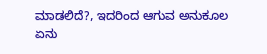ಮಾಡಲಿದೆ?, ಇದರಿಂದ ಆಗುವ ಅನುಕೂಲ ಏನು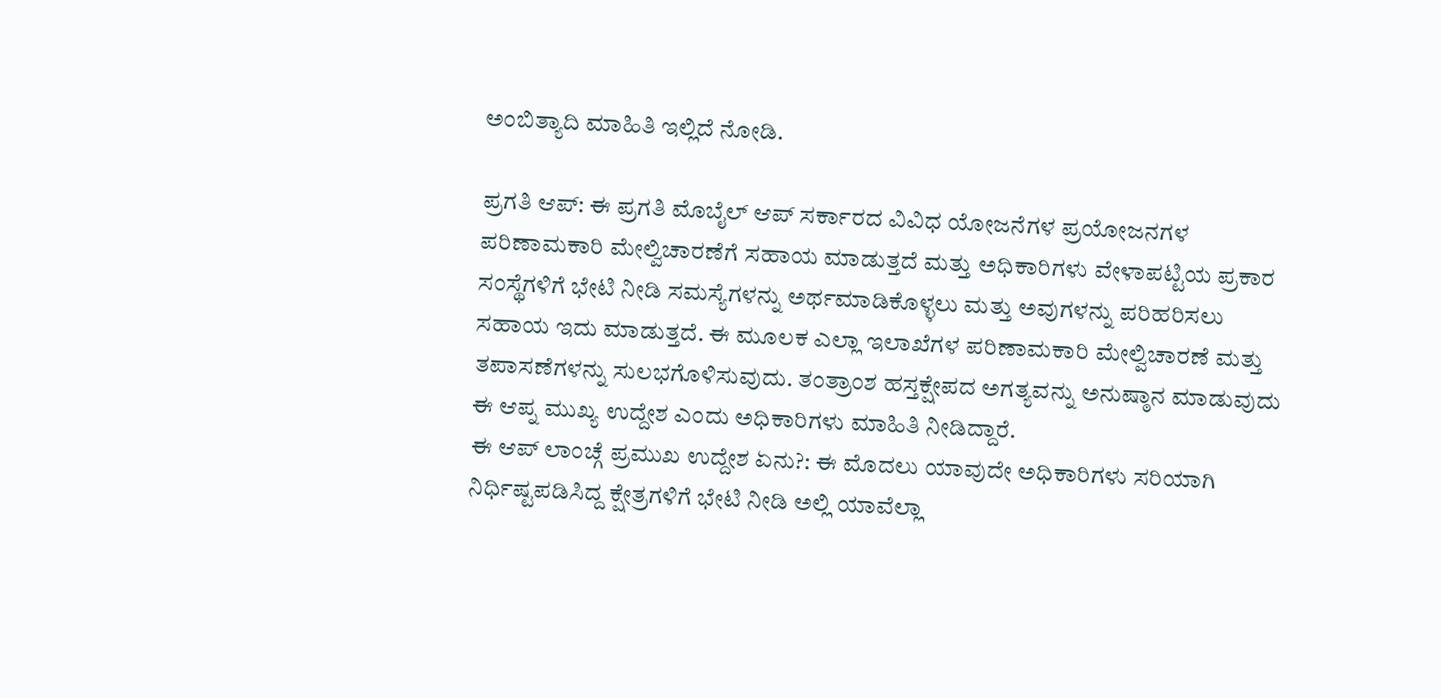ಅಂಬಿತ್ಯಾದಿ ಮಾಹಿತಿ ಇಲ್ಲಿದೆ ನೋಡಿ.

ಪ್ರಗತಿ ಆಪ್: ಈ ಪ್ರಗತಿ ಮೊಬೈಲ್ ಆಪ್ ಸರ್ಕಾರದ ವಿವಿಧ ಯೋಜನೆಗಳ ಪ್ರಯೋಜನಗಳ ಪರಿಣಾಮಕಾರಿ ಮೇಲ್ವಿಚಾರಣೆಗೆ ಸಹಾಯ ಮಾಡುತ್ತದೆ ಮತ್ತು ಅಧಿಕಾರಿಗಳು ವೇಳಾಪಟ್ಟಿಯ ಪ್ರಕಾರ ಸಂಸ್ಥೆಗಳಿಗೆ ಭೇಟಿ ನೀಡಿ ಸಮಸ್ಯೆಗಳನ್ನು ಅರ್ಥಮಾಡಿಕೊಳ್ಳಲು ಮತ್ತು ಅವುಗಳನ್ನು ಪರಿಹರಿಸಲು ಸಹಾಯ ಇದು ಮಾಡುತ್ತದೆ. ಈ ಮೂಲಕ ಎಲ್ಲಾ ಇಲಾಖೆಗಳ ಪರಿಣಾಮಕಾರಿ ಮೇಲ್ವಿಚಾರಣೆ ಮತ್ತು ತಪಾಸಣೆಗಳನ್ನು ಸುಲಭಗೊಳಿಸುವುದು. ತಂತ್ರಾಂಶ ಹಸ್ತಕ್ಷೇಪದ ಅಗತ್ಯವನ್ನು ಅನುಷ್ಠಾನ ಮಾಡುವುದು ಈ ಆಪ್ನ ಮುಖ್ಯ ಉದ್ದೇಶ ಎಂದು ಅಧಿಕಾರಿಗಳು ಮಾಹಿತಿ ನೀಡಿದ್ದಾರೆ.
ಈ ಆಪ್ ಲಾಂಚ್ಗೆ ಪ್ರಮುಖ ಉದ್ದೇಶ ಏನು?: ಈ ಮೊದಲು ಯಾವುದೇ ಅಧಿಕಾರಿಗಳು ಸರಿಯಾಗಿ ನಿರ್ಧಿಷ್ಟಪಡಿಸಿದ್ದ ಕ್ಷೇತ್ರಗಳಿಗೆ ಭೇಟಿ ನೀಡಿ ಅಲ್ಲಿ ಯಾವೆಲ್ಲಾ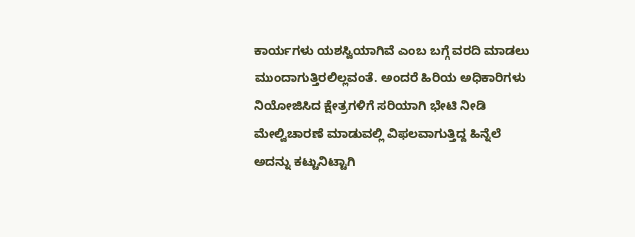ಕಾರ್ಯಗಳು ಯಶಸ್ವಿಯಾಗಿವೆ ಎಂಬ ಬಗ್ಗೆ ವರದಿ ಮಾಡಲು ಮುಂದಾಗುತ್ತಿರಲಿಲ್ಲವಂತೆ. ಅಂದರೆ ಹಿರಿಯ ಅಧಿಕಾರಿಗಳು ನಿಯೋಜಿಸಿದ ಕ್ಷೇತ್ರಗಳಿಗೆ ಸರಿಯಾಗಿ ಭೇಟಿ ನೀಡಿ ಮೇಲ್ವಿಚಾರಣೆ ಮಾಡುವಲ್ಲಿ ವಿಫಲವಾಗುತ್ತಿದ್ದ ಹಿನ್ನೆಲೆ ಅದನ್ನು ಕಟ್ಟುನಿಟ್ಟಾಗಿ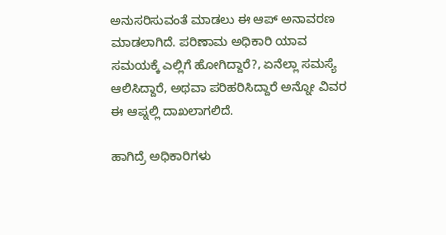ಅನುಸರಿಸುವಂತೆ ಮಾಡಲು ಈ ಆಪ್ ಅನಾವರಣ ಮಾಡಲಾಗಿದೆ. ಪರಿಣಾಮ ಅಧಿಕಾರಿ ಯಾವ ಸಮಯಕ್ಕೆ ಎಲ್ಲಿಗೆ ಹೋಗಿದ್ದಾರೆ?, ಏನೆಲ್ಲಾ ಸಮಸ್ಯೆ ಆಲಿಸಿದ್ದಾರೆ, ಅಥವಾ ಪರಿಹರಿಸಿದ್ದಾರೆ ಅನ್ನೋ ವಿವರ ಈ ಆಪ್ನಲ್ಲಿ ದಾಖಲಾಗಲಿದೆ.

ಹಾಗಿದ್ರೆ ಅಧಿಕಾರಿಗಳು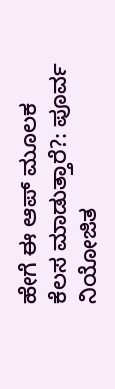ಹೇಗೆ ಈ ಆಪ್ ಮೂಲಕ ಕೆಲಸ ಮಾಡುತ್ತಾರೆ?: ಪೂರ್ವ ನಿಯೋಜಿತ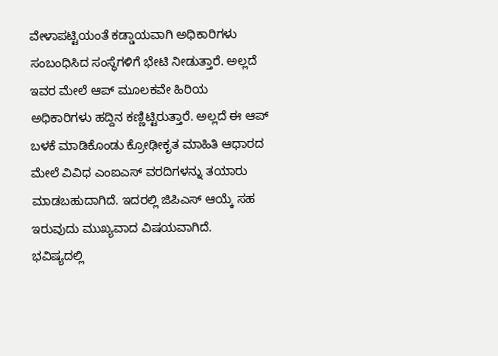ವೇಳಾಪಟ್ಟಿಯಂತೆ ಕಡ್ಡಾಯವಾಗಿ ಅಧಿಕಾರಿಗಳು ಸಂಬಂಧಿಸಿದ ಸಂಸ್ಥೆಗಳಿಗೆ ಭೇಟಿ ನೀಡುತ್ತಾರೆ. ಅಲ್ಲದೆ ಇವರ ಮೇಲೆ ಆಪ್ ಮೂಲಕವೇ ಹಿರಿಯ ಅಧಿಕಾರಿಗಳು ಹದ್ದಿನ ಕಣ್ಣಿಟ್ಟಿರುತ್ತಾರೆ. ಅಲ್ಲದೆ ಈ ಆಪ್ ಬಳಕೆ ಮಾಡಿಕೊಂಡು ಕ್ರೋಢೀಕೃತ ಮಾಹಿತಿ ಆಧಾರದ ಮೇಲೆ ವಿವಿಧ ಎಂಐಎಸ್ ವರದಿಗಳನ್ನು ತಯಾರು ಮಾಡಬಹುದಾಗಿದೆ. ಇದರಲ್ಲಿ ಜಿಪಿಎಸ್ ಆಯ್ಕೆ ಸಹ ಇರುವುದು ಮುಖ್ಯವಾದ ವಿಷಯವಾಗಿದೆ.
ಭವಿಷ್ಯದಲ್ಲಿ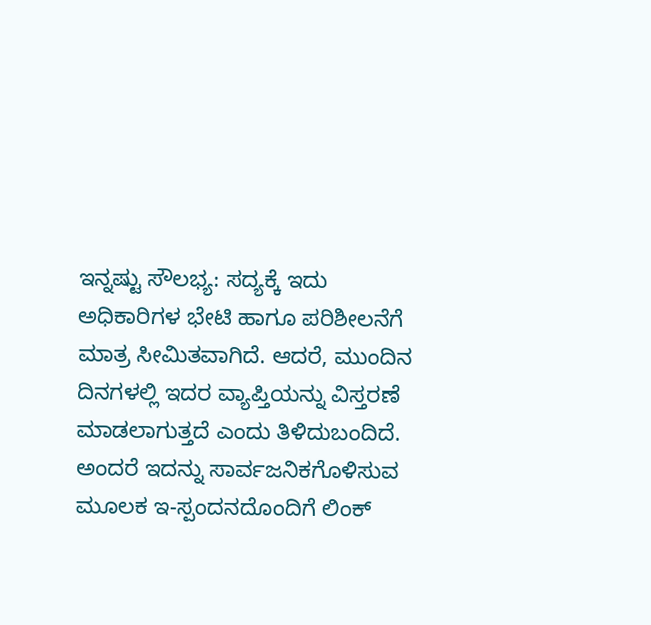ಇನ್ನಷ್ಟು ಸೌಲಭ್ಯ: ಸದ್ಯಕ್ಕೆ ಇದು ಅಧಿಕಾರಿಗಳ ಭೇಟಿ ಹಾಗೂ ಪರಿಶೀಲನೆಗೆ ಮಾತ್ರ ಸೀಮಿತವಾಗಿದೆ. ಆದರೆ, ಮುಂದಿನ ದಿನಗಳಲ್ಲಿ ಇದರ ವ್ಯಾಪ್ತಿಯನ್ನು ವಿಸ್ತರಣೆ ಮಾಡಲಾಗುತ್ತದೆ ಎಂದು ತಿಳಿದುಬಂದಿದೆ. ಅಂದರೆ ಇದನ್ನು ಸಾರ್ವಜನಿಕಗೊಳಿಸುವ ಮೂಲಕ ಇ-ಸ್ಪಂದನದೊಂದಿಗೆ ಲಿಂಕ್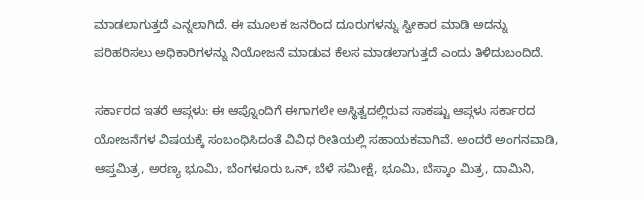ಮಾಡಲಾಗುತ್ತದೆ ಎನ್ನಲಾಗಿದೆ. ಈ ಮೂಲಕ ಜನರಿಂದ ದೂರುಗಳನ್ನು ಸ್ವೀಕಾರ ಮಾಡಿ ಅದನ್ನು ಪರಿಹರಿಸಲು ಅಧಿಕಾರಿಗಳನ್ನು ನಿಯೋಜನೆ ಮಾಡುವ ಕೆಲಸ ಮಾಡಲಾಗುತ್ತದೆ ಎಂದು ತಿಳಿದುಬಂದಿದೆ.

ಸರ್ಕಾರದ ಇತರೆ ಆಪ್ಗಳು: ಈ ಆಪ್ನೊಂದಿಗೆ ಈಗಾಗಲೇ ಅಸ್ಥಿತ್ವದಲ್ಲಿರುವ ಸಾಕಷ್ಟು ಆಪ್ಗಳು ಸರ್ಕಾರದ ಯೋಜನೆಗಳ ವಿಷಯಕ್ಕೆ ಸಂಬಂಧಿಸಿದಂತೆ ವಿವಿಧ ರೀತಿಯಲ್ಲಿ ಸಹಾಯಕವಾಗಿವೆ. ಅಂದರೆ ಅಂಗನವಾಡಿ, ಆಪ್ತಮಿತ್ರ, ಅರಣ್ಯ ಭೂಮಿ, ಬೆಂಗಳೂರು ಒನ್, ಬೆಳೆ ಸಮೀಕ್ಷೆ, ಭೂಮಿ, ಬೆಸ್ಕಾಂ ಮಿತ್ರ, ದಾಮಿನಿ,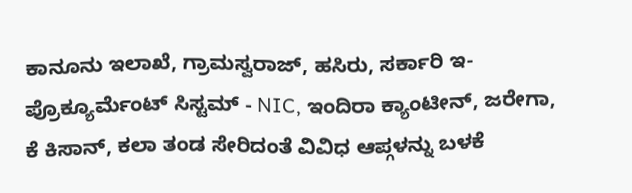ಕಾನೂನು ಇಲಾಖೆ, ಗ್ರಾಮಸ್ವರಾಜ್, ಹಸಿರು, ಸರ್ಕಾರಿ ಇ-ಪ್ರೊಕ್ಯೂರ್ಮೆಂಟ್ ಸಿಸ್ಟಮ್ - NIC, ಇಂದಿರಾ ಕ್ಯಾಂಟೀನ್, ಜರೇಗಾ, ಕೆ ಕಿಸಾನ್, ಕಲಾ ತಂಡ ಸೇರಿದಂತೆ ವಿವಿಧ ಆಪ್ಗಳನ್ನು ಬಳಕೆ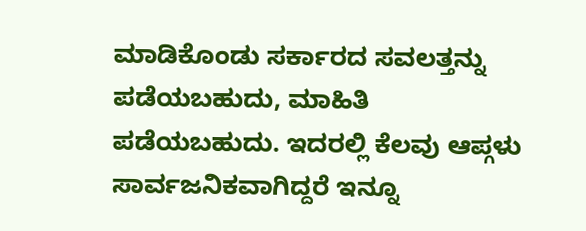ಮಾಡಿಕೊಂಡು ಸರ್ಕಾರದ ಸವಲತ್ತನ್ನು ಪಡೆಯಬಹುದು, ಮಾಹಿತಿ ಪಡೆಯಬಹುದು. ಇದರಲ್ಲಿ ಕೆಲವು ಆಪ್ಗಳು ಸಾರ್ವಜನಿಕವಾಗಿದ್ದರೆ ಇನ್ನೂ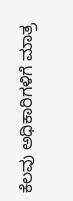ಕೆಲವು ಅಧಿಕಾರಿಗಳಿಗೆ ಮಾತ್ರ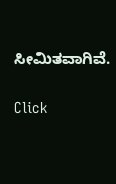ಸೀಮಿತವಾಗಿವೆ.


Click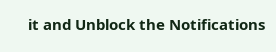it and Unblock the Notifications